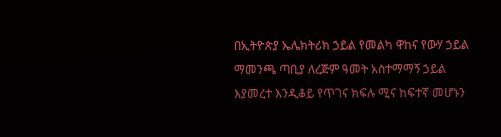በኢትዮጵያ ኤሌክትሪክ ኃይል የመልካ ዋከና የውሃ ኃይል ማመንጫ ጣቢያ ለረጅም ዓመት አስተማማኝ ኃይል እያመረተ እንዲቆይ የጥገና ክፍሉ ሚና ከፍተኛ መሆኑን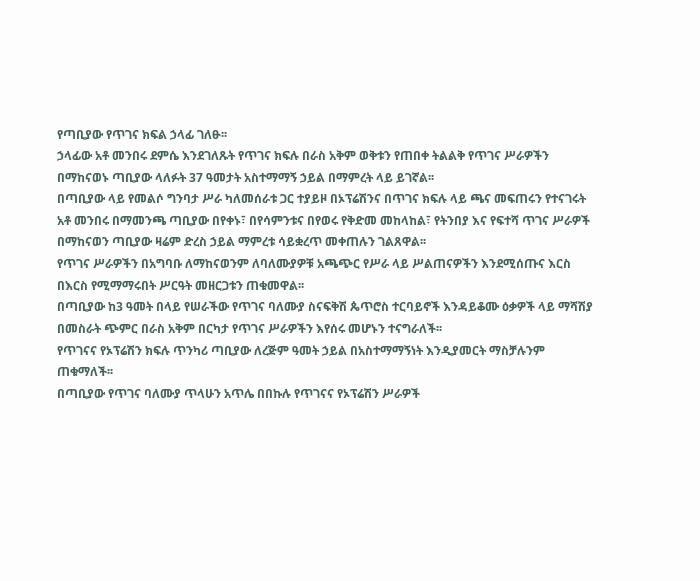የጣቢያው የጥገና ክፍል ኃላፊ ገለፁ፡፡
ኃላፊው አቶ መንበሩ ደምሴ እንደገለጹት የጥገና ክፍሉ በራስ አቅም ወቅቱን የጠበቀ ትልልቅ የጥገና ሥራዎችን በማከናወኑ ጣቢያው ላለፉት 37 ዓመታት አስተማማኝ ኃይል በማምረት ላይ ይገኛል፡፡
በጣቢያው ላይ የመልሶ ግንባታ ሥራ ካለመሰራቱ ጋር ተያይዞ በኦፕሬሽንና በጥገና ክፍሉ ላይ ጫና መፍጠሩን የተናገሩት አቶ መንበሩ በማመንጫ ጣቢያው በየቀኑ፣ በየሳምንቱና በየወሩ የቅድመ መከላከል፣ የትንበያ እና የፍተሻ ጥገና ሥራዎች በማከናወን ጣቢያው ዛሬም ድረስ ኃይል ማምረቱ ሳይቋረጥ መቀጠሉን ገልጸዋል፡፡
የጥገና ሥራዎችን በአግባቡ ለማከናወንም ለባለሙያዎቹ አጫጭር የሥራ ላይ ሥልጠናዎችን እንደሚሰጡና እርስ በእርስ የሚማማሩበት ሥርዓት መዘርጋቱን ጠቁመዋል፡፡
በጣቢያው ከ3 ዓመት በላይ የሠራችው የጥገና ባለሙያ ስናፍቅሽ ጴጥሮስ ተርባይኖች እንዳይቆሙ ዕቃዎች ላይ ማሻሽያ በመስራት ጭምር በራስ አቅም በርካታ የጥገና ሥራዎችን እየሰሩ መሆኑን ተናግራለች፡፡
የጥገናና የኦፕሬሽን ክፍሉ ጥንካሪ ጣቢያው ለረጅም ዓመት ኃይል በአስተማማኝነት እንዲያመርት ማስቻሉንም ጠቁማለች፡፡
በጣቢያው የጥገና ባለሙያ ጥላሁን አጥሌ በበኩሉ የጥገናና የኦፕሬሽን ሥራዎች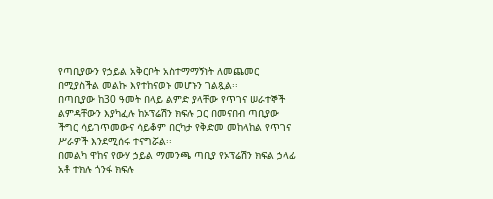የጣቢያውን የኃይል አቅርቦት አስተማማኝነት ለመጨመር በሚያስችል መልኩ እየተከናወኑ መሆኑን ገልጿል፡፡
በጣቢያው ከ30 ዓመት በላይ ልምድ ያላቸው የጥገና ሠራተኞች ልምዳቸውን እያካፈሉ ከኦፕሬሽን ክፍሉ ጋር በመናበብ ጣቢያው ችግር ሳይገጥመውና ሳይቆም በርካታ የቅድመ መከላከል የጥገና ሥራዎች እንደሚሰሩ ተናግሯል፡፡
በመልካ ዋከና የውሃ ኃይል ማመንጫ ጣቢያ የኦፕሬሽን ክፍል ኃላፊ አቶ ተክሉ ጎንፋ ክፍሉ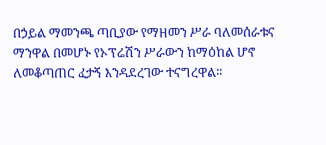በኃይል ማመንጫ ጣቢያው የማዘመን ሥራ ባለመሰራቱና ማንዋል በመሆኑ የኦፕሬሽን ሥራውን ከማዕከል ሆኖ ለመቆጣጠር ፈታኝ እንዳደረገው ተናግረዋል፡፡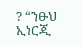? “ንፁህ ኢነርጂ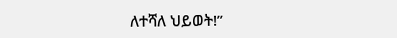ለተሻለ ህይወት!”